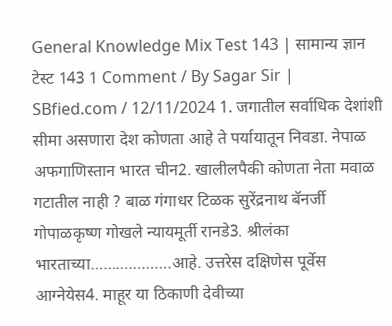General Knowledge Mix Test 143 | सामान्य ज्ञान टेस्ट 143 1 Comment / By Sagar Sir | SBfied.com / 12/11/2024 1. जगातील सर्वाधिक देशांशी सीमा असणारा देश कोणता आहे ते पर्यायातून निवडा. नेपाळ अफगाणिस्तान भारत चीन2. खालीलपैकी कोणता नेता मवाळ गटातील नाही ? बाळ गंगाधर टिळक सुरेंद्रनाथ बॅनर्जी गोपाळकृष्ण गोखले न्यायमूर्ती रानडे3. श्रीलंका भारताच्या……………….आहे. उत्तरेस दक्षिणेस पूर्वेस आग्नेयेस4. माहूर या ठिकाणी देवीच्या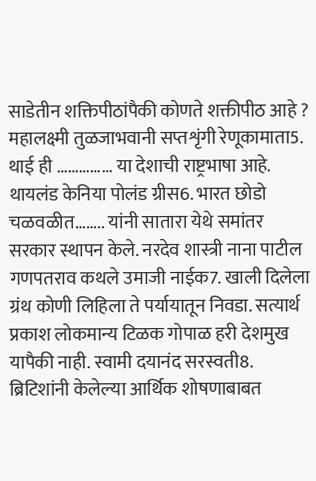साडेतीन शक्तिपीठांपैकी कोणते शक्तीपीठ आहे ? महालक्ष्मी तुळजाभवानी सप्तशृंगी रेणूकामाता5. थाई ही …………… या देशाची राष्ट्रभाषा आहे. थायलंड केनिया पोलंड ग्रीस6. भारत छोडो चळवळीत…….. यांनी सातारा येथे समांतर सरकार स्थापन केले. नरदेव शास्त्री नाना पाटील गणपतराव कथले उमाजी नाईक7. खाली दिलेला ग्रंथ कोणी लिहिला ते पर्यायातून निवडा. सत्यार्थ प्रकाश लोकमान्य टिळक गोपाळ हरी देशमुख यापैकी नाही. स्वामी दयानंद सरस्वती8. ब्रिटिशांनी केलेल्या आर्थिक शोषणाबाबत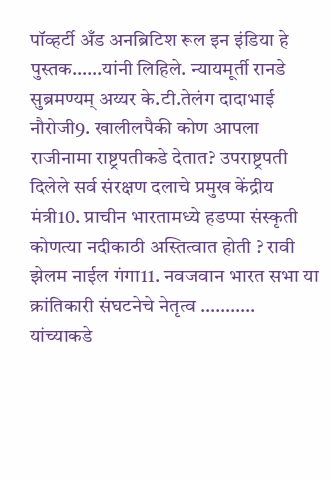पॉव्हर्टी अँड अनब्रिटिश रूल इन इंडिया हे पुस्तक……यांनी लिहिले. न्यायमूर्ती रानडे सुब्रमण्यम् अय्यर के.टी.तेलंग दादाभाई नौरोजी9. खालीलपैकी कोण आपला राजीनामा राष्ट्रपतीकडे देतात? उपराष्ट्रपती दिलेले सर्व संरक्षण दलाचे प्रमुख केंद्रीय मंत्री10. प्राचीन भारतामध्ये हडप्पा संस्कृती कोणत्या नदीकाठी अस्तित्वात होती ? रावी झेलम नाईल गंगा11. नवजवान भारत सभा या क्रांतिकारी संघटनेचे नेतृत्व ……….. यांच्याकडे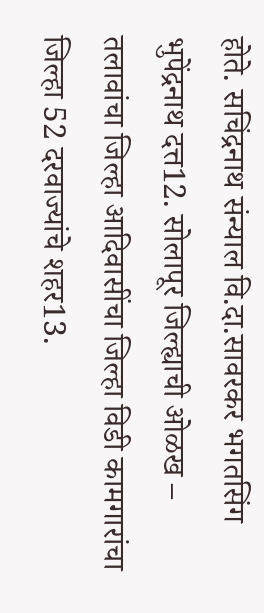होते. सचिंद्रनाथ संन्याल वि.दा.सावरकर भगतसिंग भुपेंद्रनाथ दत्त12. सोलापूर जिल्ह्याची ओळख – तलावांचा जिल्हा आदिवासींचा जिल्हा विडी कामगारांचा जिल्हा 52 दरवाज्यांचे शहर13.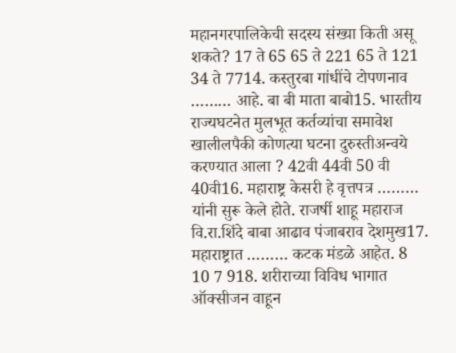महानगरपालिकेची सदस्य संख्या किती असू शकते? 17 ते 65 65 ते 221 65 ते 121 34 ते 7714. कस्तुरबा गांधींचे टोपणनाव ……… आहे. बा बी माता बाबो15. भारतीय राज्यघटनेत मुलभूत कर्तव्यांचा समावेश खालीलपैकी कोणत्या घटना दुरुस्तीअन्वये करण्यात आला ? 42वी 44वी 50 वी 40वी16. महाराष्ट्र केसरी हे वृत्तपत्र ……… यांनी सुरू केले होते. राजर्षी शाहू महाराज वि.रा.शिंदे बाबा आढाव पंजाबराव देशमुख17. महाराष्ट्रात ……… कटक मंडळे आहेत. 8 10 7 918. शरीराच्या विविध भागात ऑक्सीजन वाहून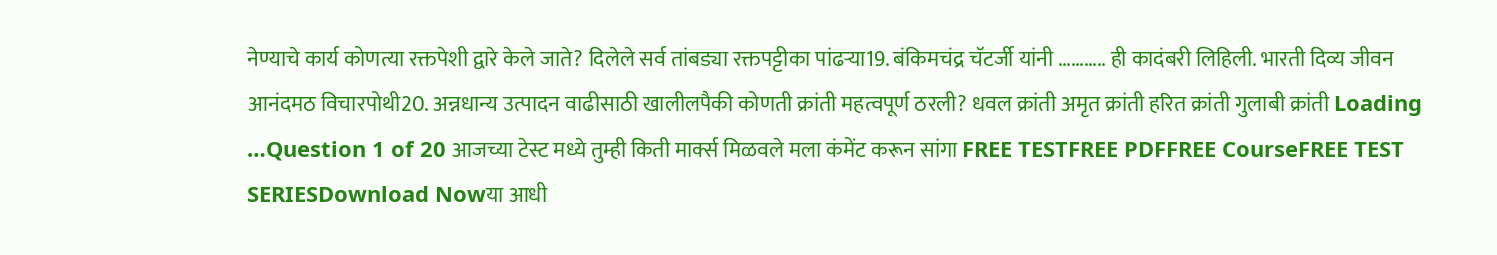नेण्याचे कार्य कोणत्या रक्तपेशी द्वारे केले जाते? दिलेले सर्व तांबड्या रक्तपट्टीका पांढऱ्या19. बंकिमचंद्र चॅटर्जी यांनी ……….. ही कादंबरी लिहिली. भारती दिव्य जीवन आनंदमठ विचारपोथी20. अन्नधान्य उत्पादन वाढीसाठी खालीलपैकी कोणती क्रांती महत्वपूर्ण ठरली? धवल क्रांती अमृत क्रांती हरित क्रांती गुलाबी क्रांती Loading …Question 1 of 20 आजच्या टेस्ट मध्ये तुम्ही किती मार्क्स मिळवले मला कंमेंट करून सांगा FREE TESTFREE PDFFREE CourseFREE TEST SERIESDownload Nowया आधी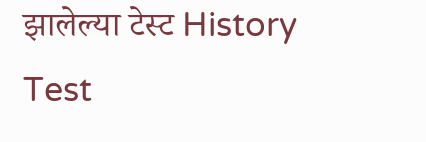झालेल्या टेस्ट History Test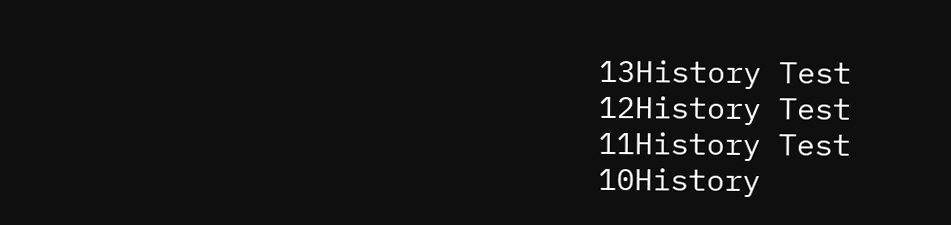13History Test 12History Test 11History Test 10History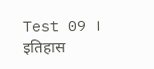Test 09 । इतिहास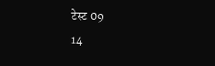टेस्ट 09
14